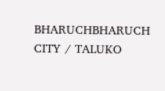BHARUCHBHARUCH CITY / TALUKO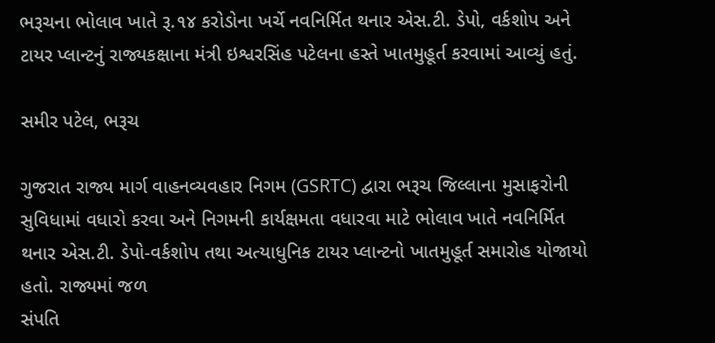ભરૂચના ભોલાવ ખાતે રૂ.૧૪ કરોડોના ખર્ચે નવનિર્મિત થનાર એસ.ટી. ડેપો, વર્કશોપ અને ટાયર પ્લાન્ટનું રાજ્યકક્ષાના મંત્રી ઇશ્વરસિંહ પટેલના હસ્તે ખાતમુહૂર્ત કરવામાં આવ્યું હતું.

સમીર પટેલ, ભરૂચ

ગુજરાત રાજ્ય માર્ગ વાહનવ્યવહાર નિગમ (GSRTC) દ્વારા ભરૂચ જિલ્લાના મુસાફરોની સુવિધામાં વધારો કરવા અને નિગમની કાર્યક્ષમતા વધારવા માટે ભોલાવ ખાતે નવનિર્મિત થનાર એસ.ટી. ડેપો-વર્કશોપ તથા અત્યાધુનિક ટાયર પ્લાન્ટનો ખાતમુહૂર્ત સમારોહ યોજાયો હતો. રાજ્યમાં જળ
સંપતિ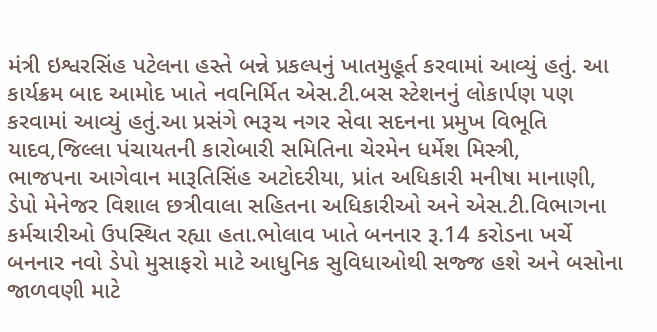મંત્રી ઇશ્વરસિંહ પટેલના હસ્તે બન્ને પ્રકલ્પનું ખાતમુહૂર્ત કરવામાં આવ્યું હતું. આ કાર્યક્રમ બાદ આમોદ ખાતે નવનિર્મિત એસ.ટી.બસ સ્ટેશનનું લોકાર્પણ પણ કરવામાં આવ્યું હતું.આ પ્રસંગે ભરૂચ નગર સેવા સદનના પ્રમુખ વિભૂતિ યાદવ,જિલ્લા પંચાયતની કારોબારી સમિતિના ચેરમેન ધર્મેશ મિસ્ત્રી,
ભાજપના આગેવાન મારૂતિસિંહ અટોદરીયા, પ્રાંત અધિકારી મનીષા માનાણી, ડેપો મેનેજર વિશાલ છત્રીવાલા સહિતના અધિકારીઓ અને એસ.ટી.વિભાગના કર્મચારીઓ ઉપસ્થિત રહ્યા હતા.ભોલાવ ખાતે બનનાર રૂ.14 કરોડના ખર્ચે બનનાર નવો ડેપો મુસાફરો માટે આધુનિક સુવિધાઓથી સજ્જ હશે અને બસોના જાળવણી માટે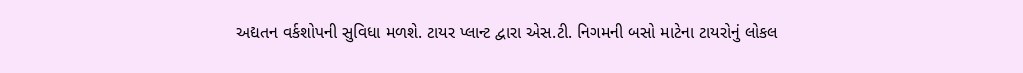અદ્યતન વર્કશોપની સુવિધા મળશે. ટાયર પ્લાન્ટ દ્વારા એસ.ટી. નિગમની બસો માટેના ટાયરોનું લોકલ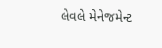લેવલે મેનેજમેન્ટ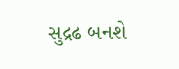સુદ્રઢ બનશે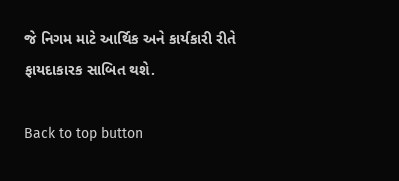જે નિગમ માટે આર્થિક અને કાર્યકારી રીતે ફાયદાકારક સાબિત થશે.

Back to top button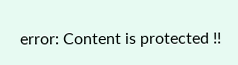error: Content is protected !!